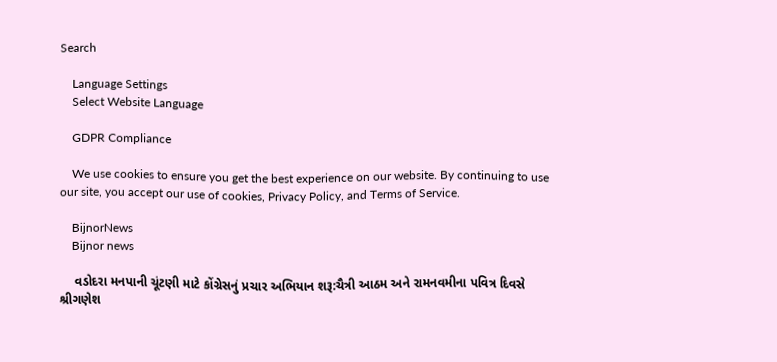Search

    Language Settings
    Select Website Language

    GDPR Compliance

    We use cookies to ensure you get the best experience on our website. By continuing to use our site, you accept our use of cookies, Privacy Policy, and Terms of Service.

    BijnorNews
    Bijnor news

    વડોદરા મનપાની ચૂંટણી માટે કોંગ્રેસનું પ્રચાર અભિયાન શરૂ:ચૈત્રી આઠમ અને રામનવમીના પવિત્ર દિવસે શ્રીગણેશ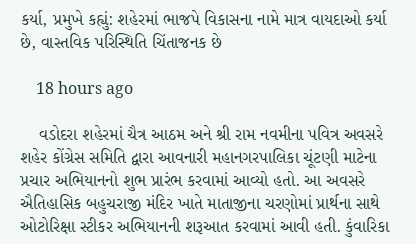કર્યા, પ્રમુખે કહ્યું: શહેરમાં ભાજપે વિકાસના નામે માત્ર વાયદાઓ કર્યા છે, વાસ્તવિક પરિસ્થિતિ ચિંતાજનક છે

    18 hours ago

    વડોદરા શહેરમાં ચૈત્ર આઠમ અને શ્રી રામ નવમીના પવિત્ર અવસરે શહેર કોંગ્રેસ સમિતિ દ્વારા આવનારી મહાનગરપાલિકા ચૂંટણી માટેના પ્રચાર અભિયાનનો શુભ પ્રારંભ કરવામાં આવ્યો હતો. આ અવસરે ઐતિહાસિક બહુચરાજી મંદિર ખાતે માતાજીના ચરણોમાં પ્રાર્થના સાથે ઓટોરિક્ષા સ્ટીકર અભિયાનની શરૂઆત કરવામાં આવી હતી. કુંવારિકા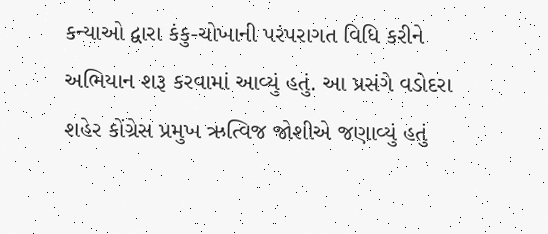કન્યાઓ દ્વારા કંકુ-ચોખાની પરંપરાગત વિધિ કરીને અભિયાન શરૂ કરવામાં આવ્યું હતું. આ પ્રસંગે વડોદરા શહેર કોંગ્રેસ પ્રમુખ ઋત્વિજ જોશીએ જણાવ્યું હતું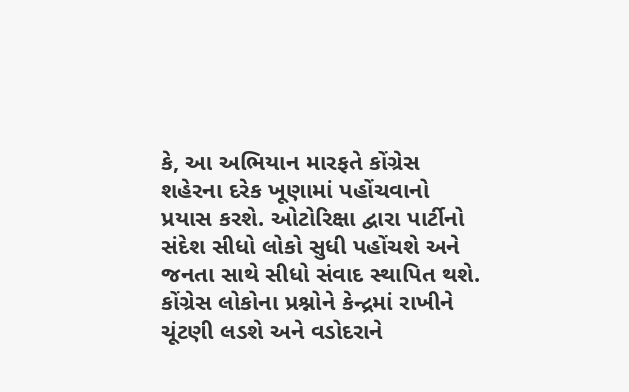કે, આ અભિયાન મારફતે કોંગ્રેસ શહેરના દરેક ખૂણામાં પહોંચવાનો પ્રયાસ કરશે. ઓટોરિક્ષા દ્વારા પાર્ટીનો સંદેશ સીધો લોકો સુધી પહોંચશે અને જનતા સાથે સીધો સંવાદ સ્થાપિત થશે. કોંગ્રેસ લોકોના પ્રશ્નોને કેન્દ્રમાં રાખીને ચૂંટણી લડશે અને વડોદરાને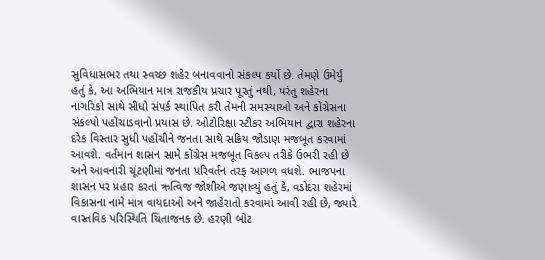સુવિધાસભર તથા સ્વચ્છ શહેર બનાવવાનો સંકલ્પ કર્યો છે. તેમણે ઉમેર્યું હતું કે, આ અભિયાન માત્ર રાજકીય પ્રચાર પૂરતું નથી, પરંતુ શહેરના નાગરિકો સાથે સીધો સંપર્ક સ્થાપિત કરી તેમની સમસ્યાઓ અને કોંગ્રેસના સંકલ્પો પહોંચાડવાનો પ્રયાસ છે. ઓટોરિક્ષા સ્ટીકર અભિયાન દ્વારા શહેરના દરેક વિસ્તાર સુધી પહોંચીને જનતા સાથે સક્રિય જોડાણ મજબૂત કરવામાં આવશે. વર્તમાન શાસન સામે કોંગ્રેસ મજબૂત વિકલ્પ તરીકે ઉભરી રહી છે અને આવનારી ચૂંટણીમાં જનતા પરિવર્તન તરફ આગળ વધશે. ભાજપના શાસન પર પ્રહાર કરતાં ઋત્વિજ જોશીએ જણાવ્યું હતું કે, વડોદરા શહેરમાં વિકાસના નામે માત્ર વાયદાઓ અને જાહેરાતો કરવામાં આવી રહી છે, જ્યારે વાસ્તવિક પરિસ્થિતિ ચિંતાજનક છે. હરણી બોટ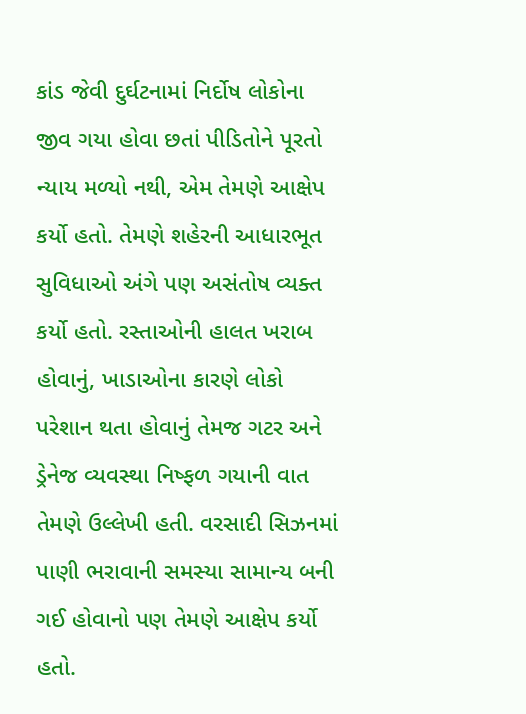કાંડ જેવી દુર્ઘટનામાં નિર્દોષ લોકોના જીવ ગયા હોવા છતાં પીડિતોને પૂરતો ન્યાય મળ્યો નથી, એમ તેમણે આક્ષેપ કર્યો હતો. તેમણે શહેરની આધારભૂત સુવિધાઓ અંગે પણ અસંતોષ વ્યક્ત કર્યો હતો. રસ્તાઓની હાલત ખરાબ હોવાનું, ખાડાઓના કારણે લોકો પરેશાન થતા હોવાનું તેમજ ગટર અને ડ્રેનેજ વ્યવસ્થા નિષ્ફળ ગયાની વાત તેમણે ઉલ્લેખી હતી. વરસાદી સિઝનમાં પાણી ભરાવાની સમસ્યા સામાન્ય બની ગઈ હોવાનો પણ તેમણે આક્ષેપ કર્યો હતો.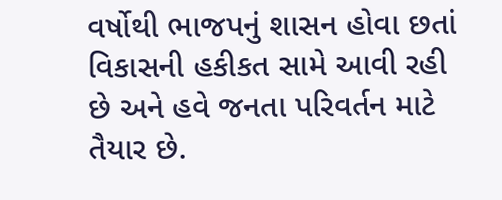વર્ષોથી ભાજપનું શાસન હોવા છતાં વિકાસની હકીકત સામે આવી રહી છે અને હવે જનતા પરિવર્તન માટે તૈયાર છે.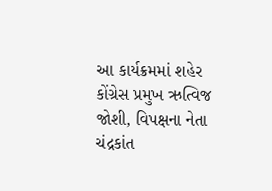આ કાર્યક્રમમાં શહેર કોંગ્રેસ પ્રમુખ ઋત્વિજ જોશી, વિપક્ષના નેતા ચંદ્રકાંત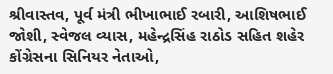શ્રીવાસ્તવ, પૂર્વ મંત્રી ભીખાભાઈ રબારી, આશિષભાઈ જોશી, સ્વેજલ વ્યાસ, મહેન્દ્રસિંહ રાઠોડ સહિત શહેર કોંગ્રેસના સિનિયર નેતાઓ,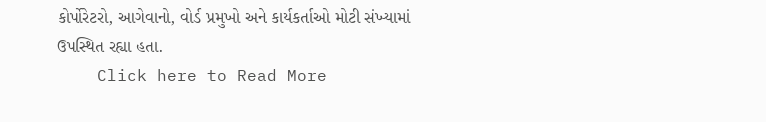કોર્પોરેટરો, આગેવાનો, વોર્ડ પ્રમુખો અને કાર્યકર્તાઓ મોટી સંખ્યામાં ઉપસ્થિત રહ્યા હતા.
    Click here to Read More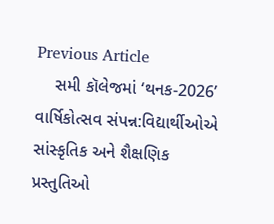Previous Article
    સમી કૉલેજમાં ‘થનક-2026’ વાર્ષિકોત્સવ સંપન્ન:વિદ્યાર્થીઓએ સાંસ્કૃતિક અને શૈક્ષણિક પ્રસ્તુતિઓ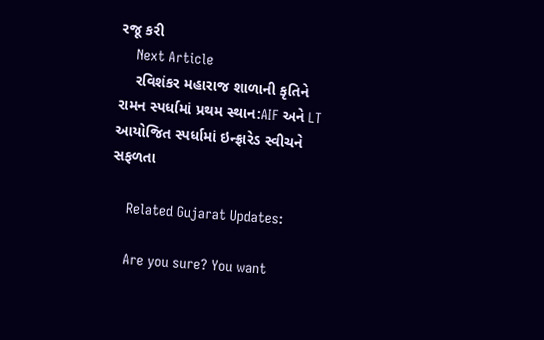રજૂ કરી
    Next Article
    રવિશંકર મહારાજ શાળાની કૃતિને રામન સ્પર્ધામાં પ્રથમ સ્થાન:AIF અને LT આયોજિત સ્પર્ધામાં ઇન્ફ્રારેડ સ્વીચને સફળતા

    Related Gujarat Updates:

    Are you sure? You want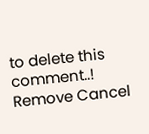to delete this comment..! Remove Cancel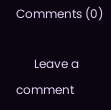Comments (0)

      Leave a comment